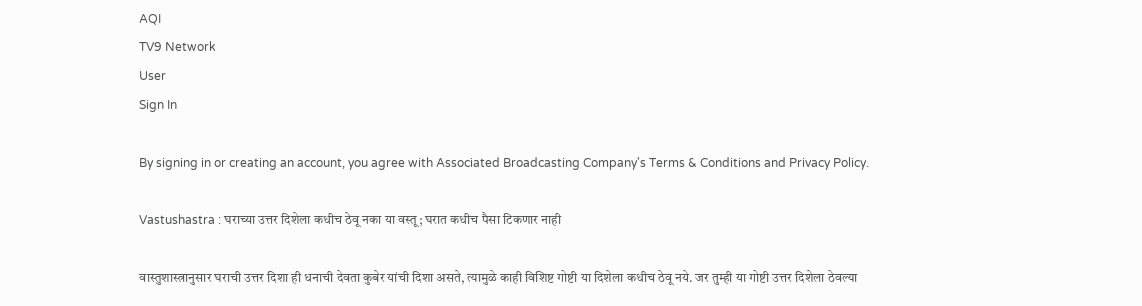AQI
TV9 Network
User
Sign In

By signing in or creating an account, you agree with Associated Broadcasting Company's Terms & Conditions and Privacy Policy.

Vastushastra : घराच्या उत्तर दिशेला कधीच ठेवू नका या वस्तू; घरात कधीच पैसा टिकणार नाही

वास्तुशास्त्रानुसार घराची उत्तर दिशा ही धनाची देवता कुबेर यांची दिशा असते, त्यामुळे काही विशिष्ट गोष्टी या दिशेला कधीच ठेवू नये. जर तुम्ही या गोष्टी उत्तर दिशेला ठेवल्या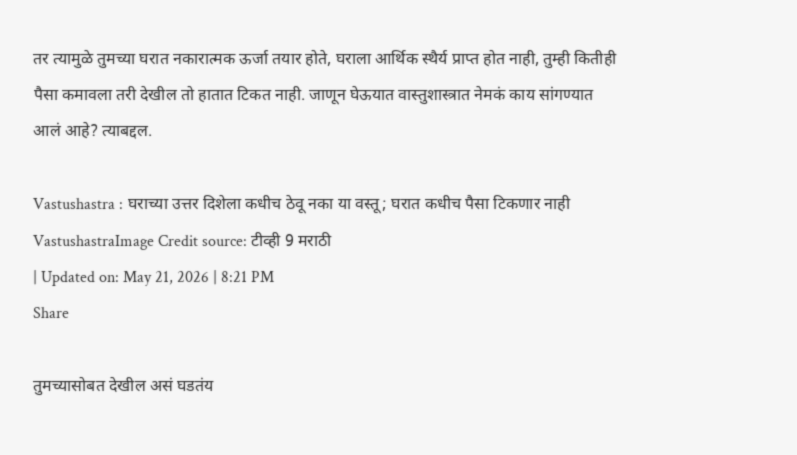तर त्यामुळे तुमच्या घरात नकारात्मक ऊर्जा तयार होते, घराला आर्थिक स्थैर्य प्राप्त होत नाही, तुम्ही कितीही पैसा कमावला तरी देखील तो हातात टिकत नाही. जाणून घेऊयात वास्तुशास्त्रात नेमकं काय सांगण्यात आलं आहे? त्याबद्दल.

Vastushastra : घराच्या उत्तर दिशेला कधीच ठेवू नका या वस्तू; घरात कधीच पैसा टिकणार नाही
VastushastraImage Credit source: टीव्ही 9 मराठी
| Updated on: May 21, 2026 | 8:21 PM
Share

तुमच्यासोबत देखील असं घडतंय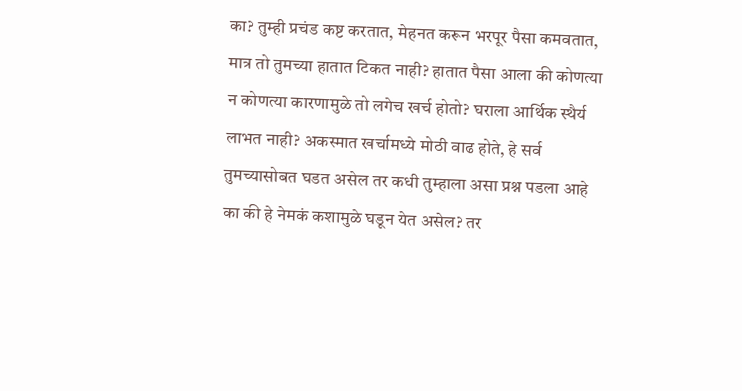का? तुम्ही प्रचंड कष्ट करतात, मेहनत करून भरपूर पैसा कमवतात, मात्र तो तुमच्या हातात टिकत नाही? हातात पैसा आला की कोणत्या न कोणत्या कारणामुळे तो लगेच खर्च होतो? घराला आर्थिक स्थैर्य लाभत नाही? अकस्मात खर्चामध्ये मोठी वाढ होते, हे सर्व तुमच्यासोबत घडत असेल तर कधी तुम्हाला असा प्रश्न पडला आहे का की हे नेमकं कशामुळे घडून येत असेल? तर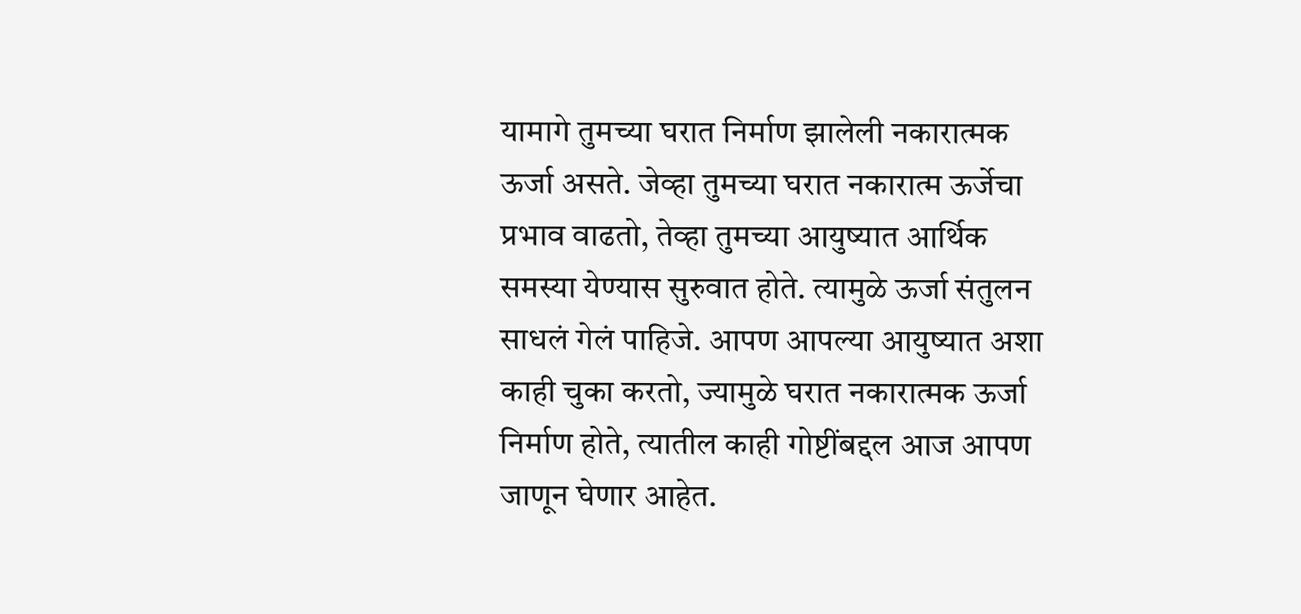यामागे तुमच्या घरात निर्माण झालेली नकारात्मक ऊर्जा असते. जेव्हा तुमच्या घरात नकारात्म ऊर्जेचा प्रभाव वाढतो, तेव्हा तुमच्या आयुष्यात आर्थिक समस्या येण्यास सुरुवात होते. त्यामुळे ऊर्जा संतुलन साधलं गेलं पाहिजे. आपण आपल्या आयुष्यात अशा काही चुका करतो, ज्यामुळे घरात नकारात्मक ऊर्जा निर्माण होते, त्यातील काही गोष्टींबद्दल आज आपण जाणून घेणार आहेत.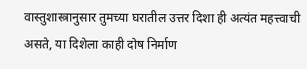वास्तुशास्त्रानुसार तुमच्या घरातील उत्तर दिशा ही अत्यंत महत्त्वाची असते, या दिशेला काही दोष निर्माण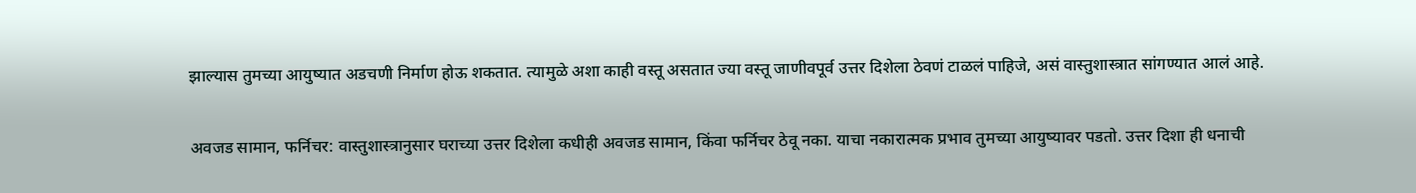झाल्यास तुमच्या आयुष्यात अडचणी निर्माण होऊ शकतात. त्यामुळे अशा काही वस्तू असतात ज्या वस्तू जाणीवपूर्व उत्तर दिशेला ठेवणं टाळलं पाहिजे, असं वास्तुशास्त्रात सांगण्यात आलं आहे.

अवजड सामान, फर्निचर: वास्तुशास्त्रानुसार घराच्या उत्तर दिशेला कधीही अवजड सामान, किंवा फर्निचर ठेवू नका. याचा नकारात्मक प्रभाव तुमच्या आयुष्यावर पडतो. उत्तर दिशा ही धनाची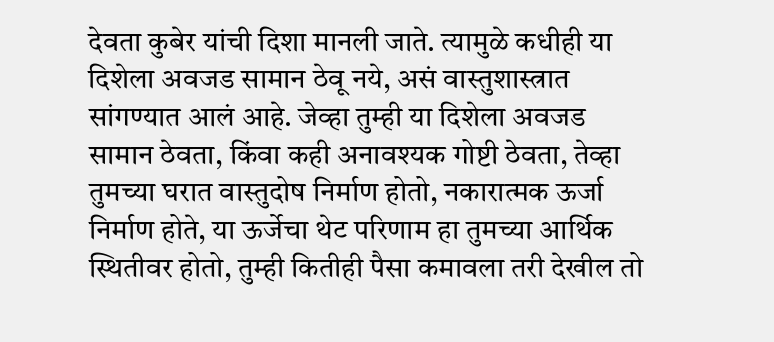देवता कुबेर यांची दिशा मानली जाते. त्यामुळे कधीही या दिशेला अवजड सामान ठेवू नये, असं वास्तुशास्त्रात सांगण्यात आलं आहे. जेव्हा तुम्ही या दिशेला अवजड सामान ठेवता, किंवा कही अनावश्यक गोष्टी ठेवता, तेव्हा तुमच्या घरात वास्तुदोष निर्माण होतो, नकारात्मक ऊर्जा निर्माण होते, या ऊर्जेचा थेट परिणाम हा तुमच्या आर्थिक स्थितीवर होतो, तुम्ही कितीही पैसा कमावला तरी देखील तो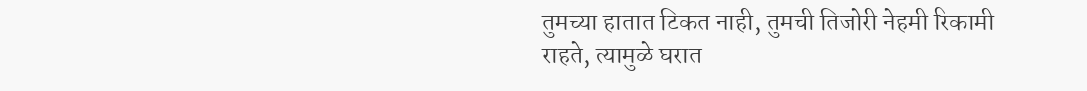तुमच्या हातात टिकत नाही, तुमची तिजोरी नेहमी रिकामी राहते, त्यामुळे घरात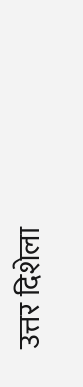उत्तर दिशेला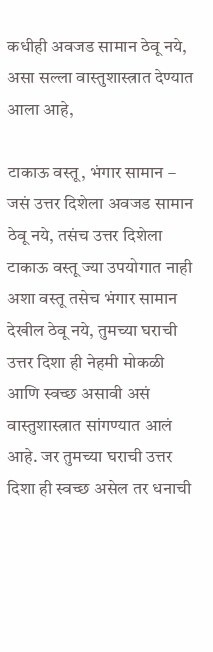कधीही अवजड सामान ठेवू नये, असा सल्ला वास्तुशास्त्रात देण्यात आला आहे,

टाकाऊ वस्तू, भंगार सामान – जसं उत्तर दिशेला अवजड सामान ठेवू नये, तसंच उत्तर दिशेला टाकाऊ वस्तू ज्या उपयोगात नाही अशा वस्तू तसेच भंगार सामान देखील ठेवू नये, तुमच्या घराची उत्तर दिशा ही नेहमी मोकळी आणि स्वच्छ असावी असं वास्तुशास्त्रात सांगण्यात आलं आहे. जर तुमच्या घराची उत्तर दिशा ही स्वच्छ असेल तर धनाची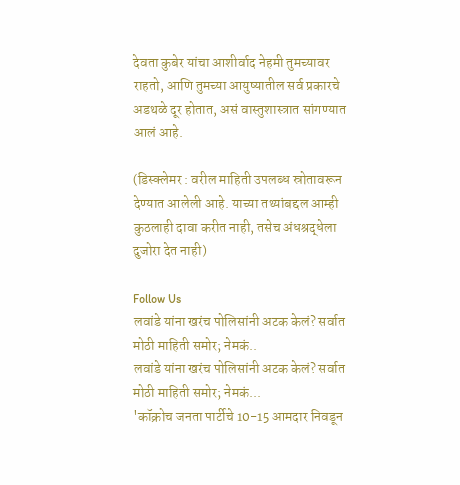देवता कुबेर यांचा आशीर्वाद नेहमी तुमच्यावर राहतो, आणि तुमच्या आयुष्यातील सर्व प्रकारचे अडथळे दूर होतात, असं वास्तुशास्त्रात सांगण्यात आलं आहे.

(डिस्क्लेमर : वरील माहिती उपलब्ध स्रोतावरून देण्यात आलेली आहे. याच्या तथ्यांबद्दल आम्ही कुठलाही दावा करीत नाही, तसेच अंधश्रद्धेला दुजोरा देत नाही)

Follow Us
लवांडे यांना खरंच पोलिसांनी अटक केलं? सर्वात मोठी माहिती समोर; नेमकं..
लवांडे यांना खरंच पोलिसांनी अटक केलं? सर्वात मोठी माहिती समोर; नेमकं...
'कॉक्रोच जनता पार्टीचे 10-15 आमदार निवडून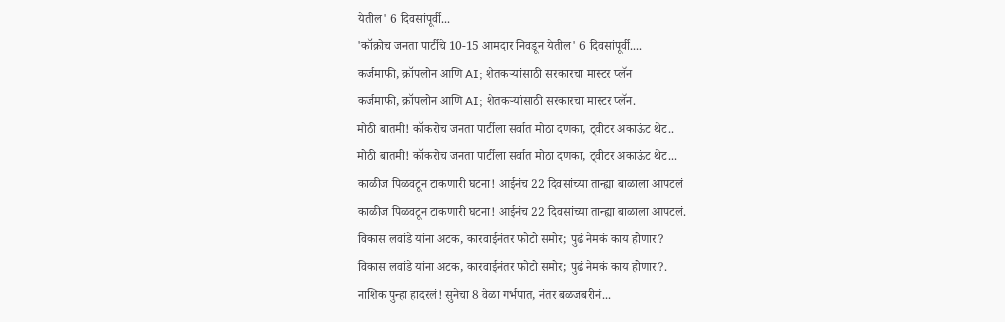येतील' 6 दिवसांपूर्वी...
'कॉक्रोच जनता पार्टीचे 10-15 आमदार निवडून येतील' 6 दिवसांपूर्वी....
कर्जमाफी, क्रॉपलोन आणि AI; शेतकऱ्यांसाठी सरकारचा मास्टर प्लॅन
कर्जमाफी, क्रॉपलोन आणि AI; शेतकऱ्यांसाठी सरकारचा मास्टर प्लॅन.
मोठी बातमी! कॉकरोच जनता पार्टीला सर्वात मोठा दणका, ट्वीटर अकाऊंट थेट..
मोठी बातमी! कॉकरोच जनता पार्टीला सर्वात मोठा दणका, ट्वीटर अकाऊंट थेट...
काळीज पिळवटून टाकणारी घटना! आईनंच 22 दिवसांच्या तान्ह्या बाळाला आपटलं
काळीज पिळवटून टाकणारी घटना! आईनंच 22 दिवसांच्या तान्ह्या बाळाला आपटलं.
विकास लवांडे यांना अटक, कारवाईनंतर फोटो समोर; पुढं नेमकं काय होणार?
विकास लवांडे यांना अटक, कारवाईनंतर फोटो समोर; पुढं नेमकं काय होणार?.
नाशिक पुन्हा हादरलं! सुनेचा 8 वेळा गर्भपात, नंतर बळजबरीनं...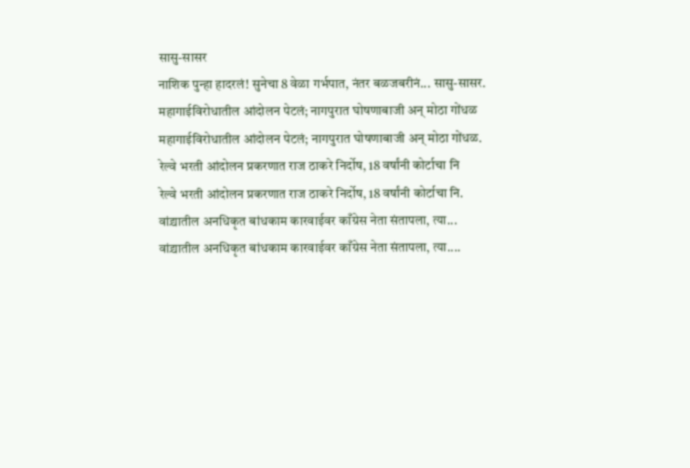सासु-सासर
नाशिक पुन्हा हादरलं! सुनेचा 8 वेळा गर्भपात, नंतर बळजबरीनं... सासु-सासर.
महागाईविरोधातील आंदोलन पेटलं; नागपुरात घोषणाबाजी अन् मोठा गोंधळ
महागाईविरोधातील आंदोलन पेटलं; नागपुरात घोषणाबाजी अन् मोठा गोंधळ.
रेल्वे भरती आंदोलन प्रकरणात राज ठाकरे निर्दोष, 18 वर्षांनी कोर्टाचा नि
रेल्वे भरती आंदोलन प्रकरणात राज ठाकरे निर्दोष, 18 वर्षांनी कोर्टाचा नि.
वांद्र्यातील अनधिकृत बांधकाम कारवाईवर काँग्रेस नेता संतापला, त्या...
वांद्र्यातील अनधिकृत बांधकाम कारवाईवर काँग्रेस नेता संतापला, त्या....